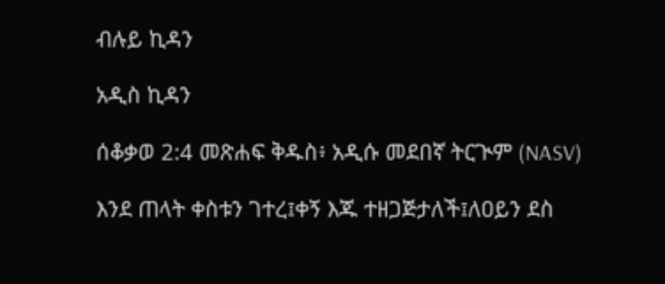ብሉይ ኪዳን

አዲስ ኪዳን

ሰቆቃወ 2:4 መጽሐፍ ቅዱስ፥ አዲሱ መደበኛ ትርጒም (NASV)

እንደ ጠላት ቀስቱን ገተረ፤ቀኝ እጁ ተዘጋጅታለች፤ለዐይን ደስ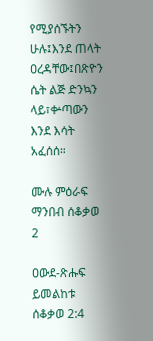የሚያሰኙትን ሁሉ፤እንደ ጠላት ዐረዳቸው፤በጽዮን ሴት ልጅ ድንኳን ላይ፣ቍጣውን እንደ እሳት አፈሰሰ።

ሙሉ ምዕራፍ ማንበብ ሰቆቃወ 2

ዐውደ-ጽሑፍ ይመልከቱ ሰቆቃወ 2:4